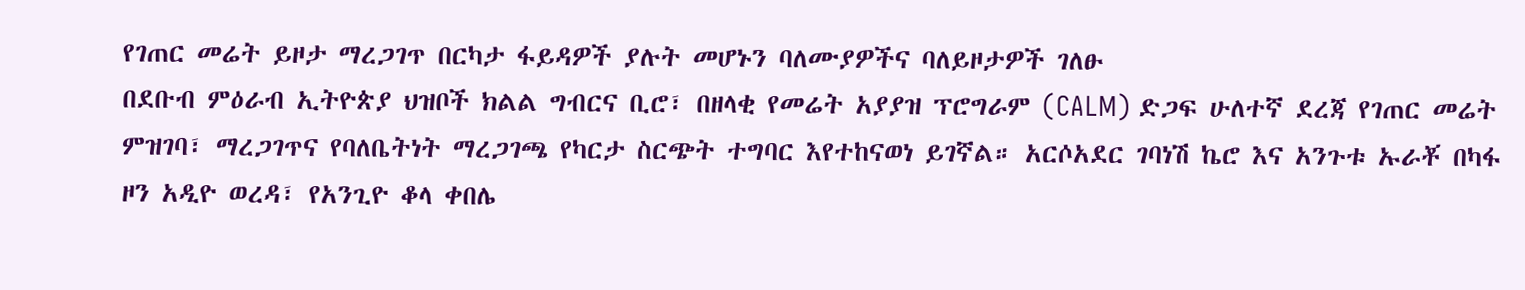የገጠር መሬት ይዞታ ማረጋገጥ በርካታ ፋይዳዎች ያሉት መሆኑን ባለሙያዎችና ባለይዞታዎች ገለፁ
በደቡብ ምዕራብ ኢትዮጵያ ህዝቦች ክልል ግብርና ቢሮ፣ በዘላቂ የመሬት አያያዝ ፕሮግራም (CALM) ድጋፍ ሁለተኛ ደረጃ የገጠር መሬት ምዝገባ፣ ማረጋገጥና የባለቤትነት ማረጋገጫ የካርታ ስርጭት ተግባር እየተከናወነ ይገኛል። አርሶአደር ገባነሽ ኬሮ እና አንጉቱ ኡራቾ በካፋ ዞን አዲዮ ወረዳ፣ የአንጊዮ ቆላ ቀበሌ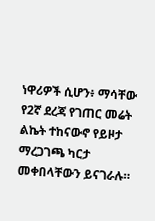ነዋሪዎች ሲሆን፥ ማሳቸው የ2ኛ ደረጃ የገጠር መሬት ልኬት ተከናውኖ የይዞታ ማረጋገጫ ካርታ መቀበላቸውን ይናገራሉ።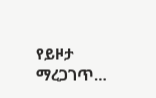የይዞታ ማረጋገጥ…